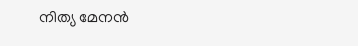നിത്യ മേനന്‍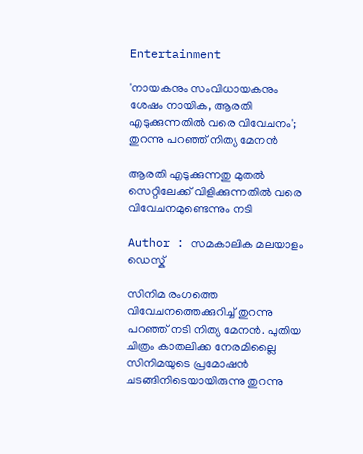Entertainment

'നായകനും സംവിധായകനും ശേഷം നായിക, ആരതി എടുക്കുന്നതിൽ വരെ വിവേചനം'; തുറന്നു പറഞ്ഞ് നിത്യ മേനന്‍

ആരതി എടുക്കുന്നതു മുതല്‍ സെറ്റിലേക്ക് വിളിക്കുന്നതില്‍ വരെ വിവേചനമുണ്ടെന്നും നടി

Author : സമകാലിക മലയാളം ഡെസ്ക്

സിനിമ രംഗത്തെ വിവേചനത്തെക്കുറിച്ച് തുറന്നു പറഞ്ഞ് നടി നിത്യ മേനന്‍. പുതിയ ചിത്രം കാതലിക്ക നേരമില്ലൈ സിനിമയുടെ പ്രമോഷന്‍ ചടങ്ങിനിടെയായിരുന്നു തുറന്നു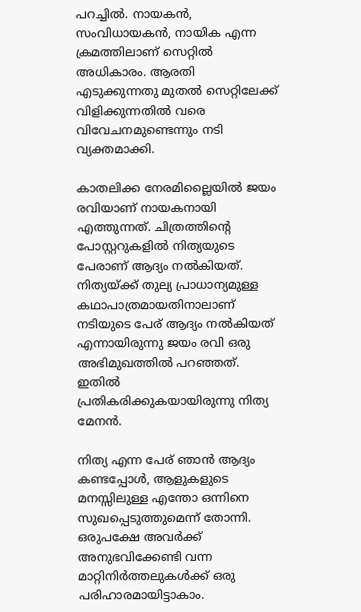പറച്ചില്‍. നായകന്‍, സംവിധായകന്‍, നായിക എന്ന ക്രമത്തിലാണ് സെറ്റില്‍ അധികാരം. ആരതി എടുക്കുന്നതു മുതല്‍ സെറ്റിലേക്ക് വിളിക്കുന്നതില്‍ വരെ വിവേചനമുണ്ടെന്നും നടി വ്യക്തമാക്കി.

കാതലിക്ക നേരമില്ലൈയില്‍ ജയം രവിയാണ് നായകനായി എത്തുന്നത്. ചിത്രത്തിന്റെ പോസ്റ്ററുകളില്‍ നിത്യയുടെ പേരാണ് ആദ്യം നല്‍കിയത്. നിത്യയ്ക്ക് തുല്യ പ്രാധാന്യമുള്ള കഥാപാത്രമായതിനാലാണ് നടിയുടെ പേര് ആദ്യം നല്‍കിയത് എന്നായിരുന്നു ജയം രവി ഒരു അഭിമുഖത്തില്‍ പറഞ്ഞത്. ഇതില്‍ പ്രതികരിക്കുകയായിരുന്നു നിത്യ മേനന്‍.

നിത്യ എന്ന പേര് ഞാന്‍ ആദ്യം കണ്ടപ്പോള്‍, ആളുകളുടെ മനസ്സിലുള്ള എന്തോ ഒന്നിനെ സുഖപ്പെടുത്തുമെന്ന് തോന്നി. ഒരുപക്ഷേ അവര്‍ക്ക് അനുഭവിക്കേണ്ടി വന്ന മാറ്റിനിര്‍ത്തലുകള്‍ക്ക് ഒരു പരിഹാരമായിട്ടാകാം.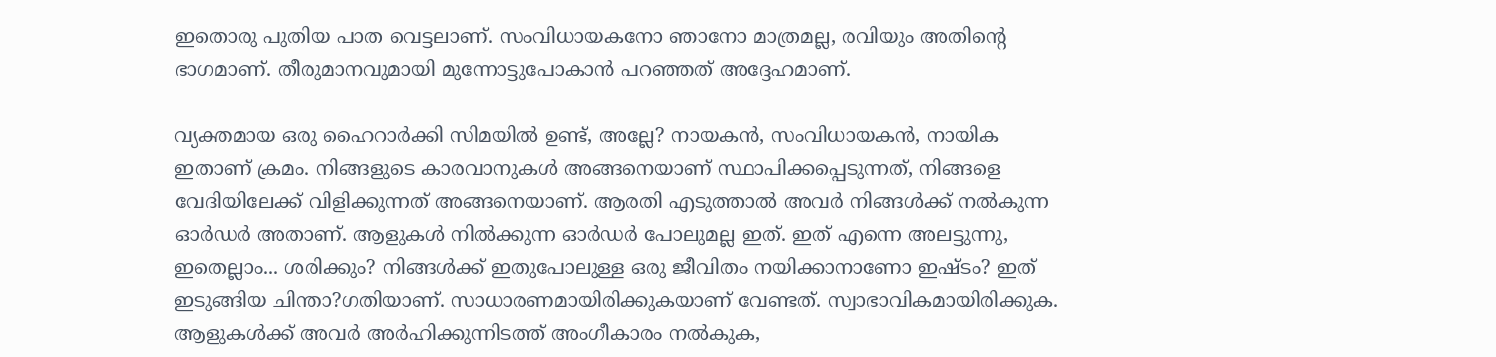ഇതൊരു പുതിയ പാത വെട്ടലാണ്. സംവിധായകനോ ഞാനോ മാത്രമല്ല, രവിയും അതിന്റെ ഭാഗമാണ്. തീരുമാനവുമായി മുന്നോട്ടുപോകാന്‍ പറഞ്ഞത് അദ്ദേഹമാണ്.

വ്യക്തമായ ഒരു ഹൈറാര്‍ക്കി സിമയില്‍ ഉണ്ട്, അല്ലേ? നായകന്‍, സംവിധായകന്‍, നായിക ഇതാണ് ക്രമം. നിങ്ങളുടെ കാരവാനുകള്‍ അങ്ങനെയാണ് സ്ഥാപിക്കപ്പെടുന്നത്, നിങ്ങളെ വേദിയിലേക്ക് വിളിക്കുന്നത് അങ്ങനെയാണ്. ആരതി എടുത്താല്‍ അവര്‍ നിങ്ങള്‍ക്ക് നല്‍കുന്ന ഓര്‍ഡര്‍ അതാണ്. ആളുകള്‍ നില്‍ക്കുന്ന ഓര്‍ഡര്‍ പോലുമല്ല ഇത്. ഇത് എന്നെ അലട്ടുന്നു, ഇതെല്ലാം... ശരിക്കും? നിങ്ങള്‍ക്ക് ഇതുപോലുള്ള ഒരു ജീവിതം നയിക്കാനാണോ ഇഷ്ടം? ഇത് ഇടുങ്ങിയ ചിന്താ?ഗതിയാണ്. സാധാരണമായിരിക്കുകയാണ് വേണ്ടത്. സ്വാഭാവികമായിരിക്കുക. ആളുകള്‍ക്ക് അവര്‍ അര്‍ഹിക്കുന്നിടത്ത് അംഗീകാരം നല്‍കുക,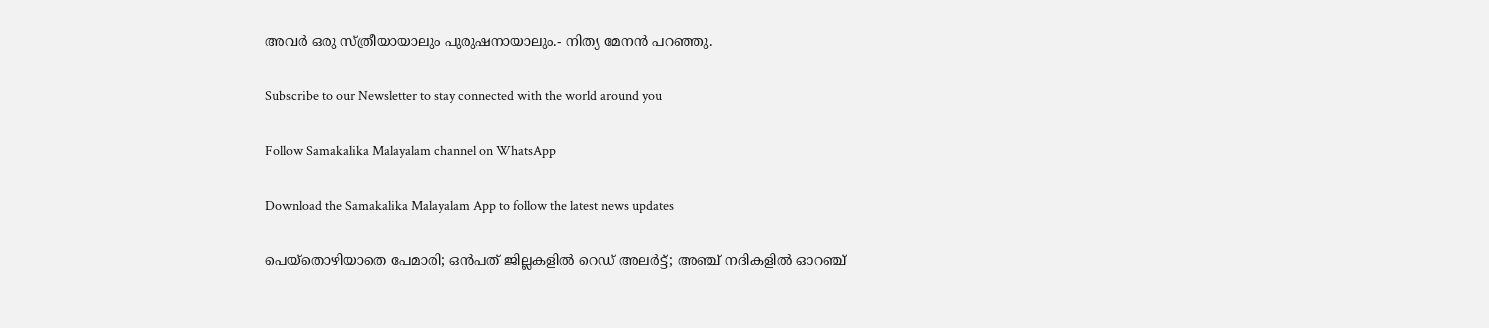അവര്‍ ഒരു സ്ത്രീയായാലും പുരുഷനായാലും.- നിത്യ മേനന്‍ പറഞ്ഞു.

Subscribe to our Newsletter to stay connected with the world around you

Follow Samakalika Malayalam channel on WhatsApp

Download the Samakalika Malayalam App to follow the latest news updates

പെയ്‌തൊഴിയാതെ പേമാരി; ഒന്‍പത് ജില്ലകളില്‍ റെഡ് അലര്‍ട്ട്; അഞ്ച് നദികളില്‍ ഓറഞ്ച്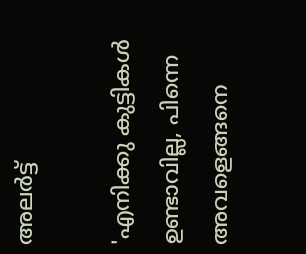അലര്‍ട്ട്

'എനിക്കു കുട്ടികള്‍ ഉണ്ടാവില്ല, പിന്നെ അവളെങ്ങനെ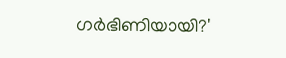ഗര്‍ഭിണിയായി?'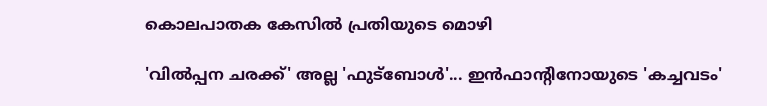കൊലപാതക കേസില്‍ പ്രതിയുടെ മൊഴി

'വിൽപ്പന ചരക്ക്' അല്ല 'ഫുട്ബോൾ'... ഇൻഫാന്റിനോയുടെ 'കച്ചവടം'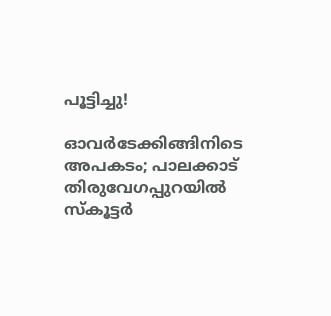പൂട്ടിച്ചു!

ഓവര്‍ടേക്കിങ്ങിനിടെ അപകടം; പാലക്കാട് തിരുവേഗപ്പുറയില്‍ സ്‌കൂട്ടര്‍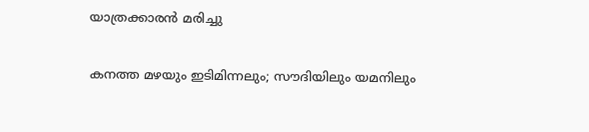യാത്രക്കാരന്‍ മരിച്ചു

കനത്ത മഴയും ഇടിമിന്നലും; സൗദിയിലും യമനിലും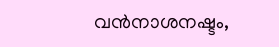വന്‍നാശനഷ്ടം,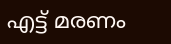എട്ട് മരണം